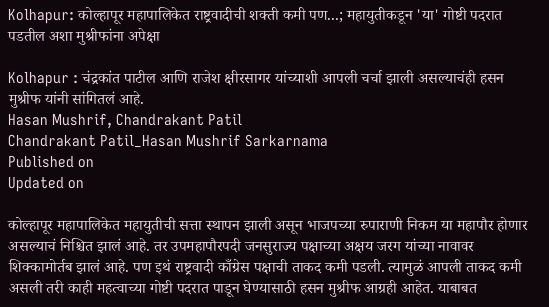Kolhapur: कोल्हापूर महापालिकेत राष्ट्रवादीची शक्ती कमी पण...; महायुतीकडून 'या' गोष्टी पदरात पडतील अशा मुश्रीफांना अपेक्षा

Kolhapur : चंद्रकांत पाटील आणि राजेश क्षीरसागर यांच्याशी आपली चर्चा झाली असल्याचंही हसन मुश्रीफ यांनी सांगितलं आहे.
Hasan Mushrif, Chandrakant Patil
Chandrakant Patil_Hasan Mushrif Sarkarnama
Published on
Updated on

कोल्हापूर महापालिकेत महायुतीची सत्ता स्थापन झाली असून भाजपच्या रुपाराणी निकम या महापौर होणार असल्याचं निश्चित झालं आहे. तर उपमहापौरपदी जनसुराज्य पक्षाच्या अक्षय जरग यांच्या नावावर शिक्कामोर्तब झालं आहे. पण इथं राष्ट्रवादी काँग्रेस पक्षाची ताकद कमी पडली. त्यामुळं आपली ताकद कमी असली तरी काही महत्वाच्या गोष्टी पदरात पाडून घेण्यासाठी हसन मुश्रीफ आग्रही आहेत. याबाबत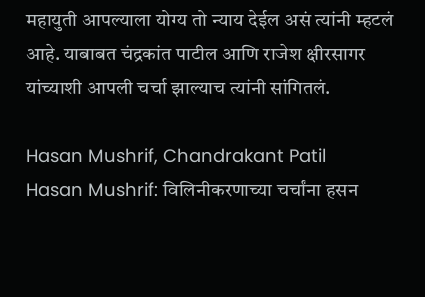महायुती आपल्याला योग्य तो न्याय देईल असं त्यांनी म्हटलं आहे. याबाबत चंद्रकांत पाटील आणि राजेश क्षीरसागर यांच्याशी आपली चर्चा झाल्याच त्यांनी सांगितलं.

Hasan Mushrif, Chandrakant Patil
Hasan Mushrif: विलिनीकरणाच्या चर्चांना हसन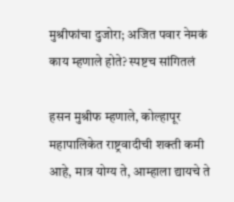मुश्रीफांचा दुजोरा; अजित पवार नेमकं काय म्हणाले होते? स्पष्टच सांगितलं

हसन मुश्रीफ म्हणाले, कोल्हापूर महापालिकेत राष्ट्रवादीची शक्ती कमी आहे, मात्र योग्य ते, आम्हाला द्यायचे ते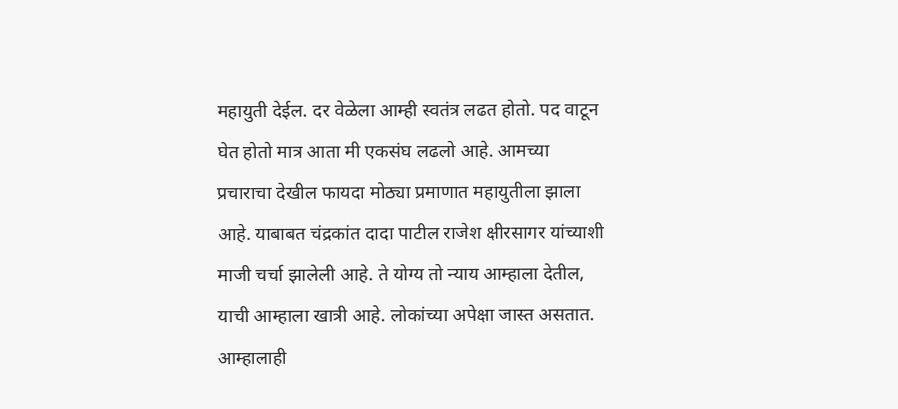महायुती देईल. दर वेळेला आम्ही स्वतंत्र लढत होतो. पद वाटून घेत होतो मात्र आता मी एकसंघ लढलो आहे. आमच्या प्रचाराचा देखील फायदा मोठ्या प्रमाणात महायुतीला झाला आहे. याबाबत चंद्रकांत दादा पाटील राजेश क्षीरसागर यांच्याशी माजी चर्चा झालेली आहे. ते योग्य तो न्याय आम्हाला देतील, याची आम्हाला खात्री आहे. लोकांच्या अपेक्षा जास्त असतात. आम्हालाही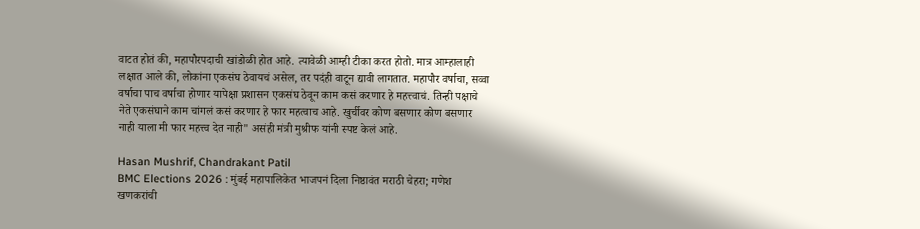वाटत होतं की, महापौरपदाची खांडोळी होत आहे. त्यावेळी आम्ही टीका करत होतो. मात्र आम्हालाही लक्षात आले की, लोकांना एकसंघ ठेवायचं असेल, तर पदंही वाटून द्यावी लागतात. महापौर वर्षाचा, सव्वा वर्षाचा पाच वर्षाचा होणार यापेक्षा प्रशासन एकसंघ ठेवून काम कसं करणार हे महत्त्वाचं. तिन्ही पक्षाचे नेते एकसंघाने काम चांगलं कसं करणार हे फार महत्वाच आहे. खुर्चीवर कोण बसणार कोण बसणार नाही याला मी फार महत्त्व देत नाही" असंही मंत्री मुश्रीफ यांनी स्पष्ट केलं आहे.

Hasan Mushrif, Chandrakant Patil
BMC Elections 2026 : मुंबई महापालिकेत भाजपनं दिला निष्ठावंत मराठी चेहरा; गणेश खणकरांची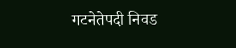गटनेतेपदी निवड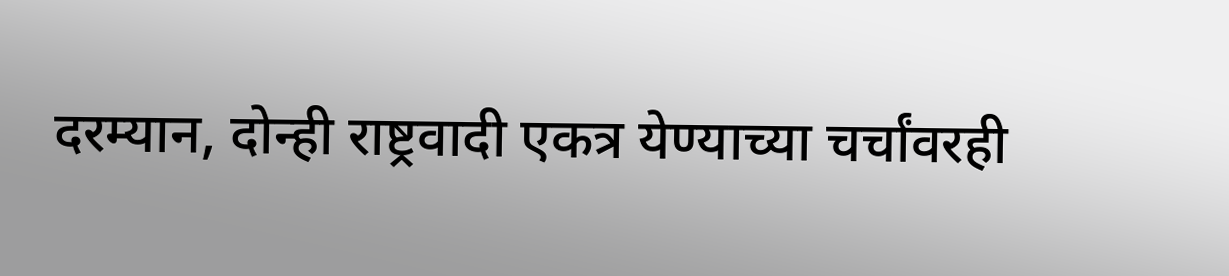दरम्यान, दोन्ही राष्ट्रवादी एकत्र येण्याच्या चर्चांवरही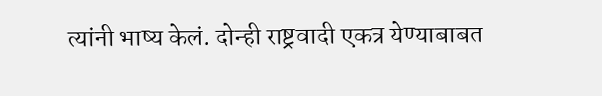त्यांनी भाष्य केलं. दोन्ही राष्ट्रवादी एकत्र येण्याबाबत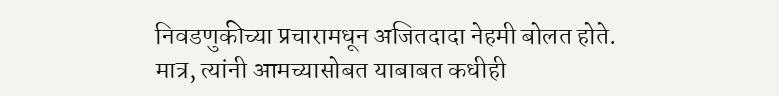निवडणुकीच्या प्रचारामधून अजितदादा नेहमी बोलत होते. मात्र, त्यांनी आमच्यासोबत याबाबत कधीही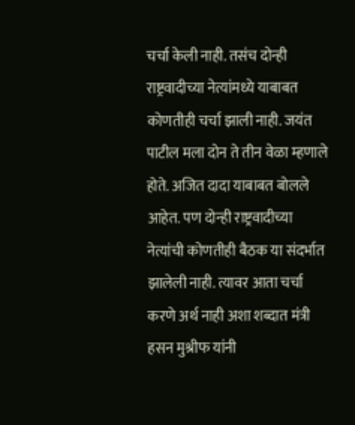चर्चा केली नाही. तसंच दोन्ही राष्ट्रवादीच्या नेत्यांमध्ये याबाबत कोणतीही चर्चा झाली नाही. जयंत पाटील मला दोन ते तीन वेळा म्हणाले होते. अजित दादा याबाबत बोलले आहेत. पण दोन्ही राष्ट्रवादीच्या नेत्यांची कोणतीही बैठक या संदर्भात झालेली नाही. त्यावर आता चर्चा करणे अर्थ नाही अशा शब्दात मंत्री हसन मुश्रीफ यांनी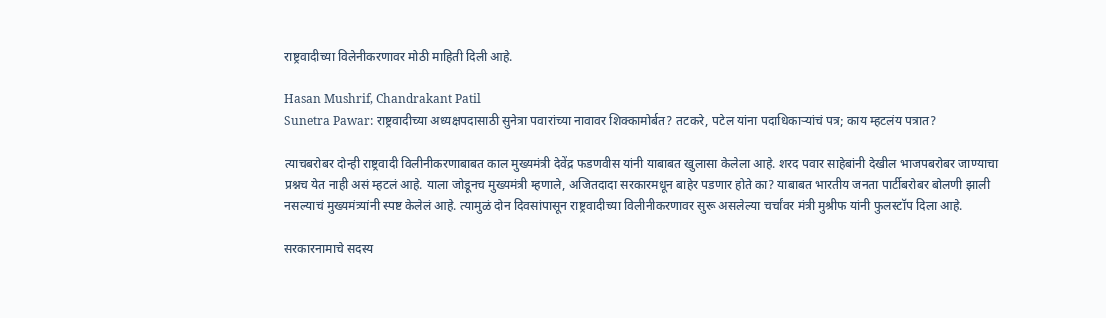राष्ट्रवादीच्या विलेनीकरणावर मोठी माहिती दिली आहे.

Hasan Mushrif, Chandrakant Patil
Sunetra Pawar: राष्ट्रवादीच्या अध्यक्षपदासाठी सुनेत्रा पवारांच्या नावावर शिक्कामोर्बत? तटकरे, पटेल यांना पदाधिकाऱ्यांचं पत्र; काय म्हटलंय पत्रात?

त्याचबरोबर दोन्ही राष्ट्रवादी विलीनीकरणाबाबत काल मुख्यमंत्री देवेंद्र फडणवीस यांनी याबाबत खुलासा केलेला आहे. शरद पवार साहेबांनी देखील भाजपबरोबर जाण्याचा प्रश्नच येत नाही असं म्हटलं आहे. याला जोडूनच मुख्यमंत्री म्हणाले, अजितदादा सरकारमधून बाहेर पडणार होते का? याबाबत भारतीय जनता पार्टीबरोबर बोलणी झाली नसल्याचं मुख्यमंत्र्यांनी स्पष्ट केलेलं आहे. त्यामुळं दोन दिवसांपासून राष्ट्रवादीच्या विलीनीकरणावर सुरू असलेल्या चर्चांवर मंत्री मुश्रीफ यांनी फुलस्टॉप दिला आहे.

सरकारनामाचे सदस्य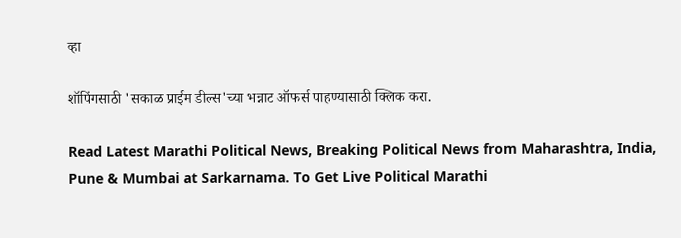व्हा

शॉपिंगसाठी 'सकाळ प्राईम डील्स'च्या भन्नाट ऑफर्स पाहण्यासाठी क्लिक करा.

Read Latest Marathi Political News, Breaking Political News from Maharashtra, India, Pune & Mumbai at Sarkarnama. To Get Live Political Marathi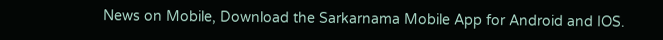News on Mobile, Download the Sarkarnama Mobile App for Android and IOS.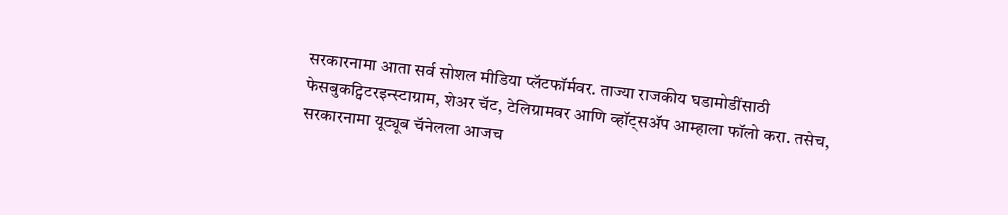सरकारनामा आता सर्व सोशल मीडिया प्लॅटफॉर्मवर. ताज्या राजकीय घडामोडींसाठी फेसबुकट्विटरइन्स्टाग्राम, शेअर चॅट, टेलिग्रामवर आणि व्हॉट्सॲप आम्हाला फॉलो करा. तसेच, सरकारनामा यूट्यूब चॅनेलला आजच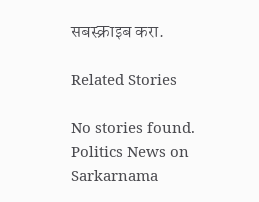सबस्क्राइब करा.

Related Stories

No stories found.
Politics News on Sarkarnama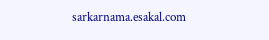sarkarnama.esakal.com